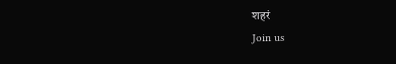शहरं
Join us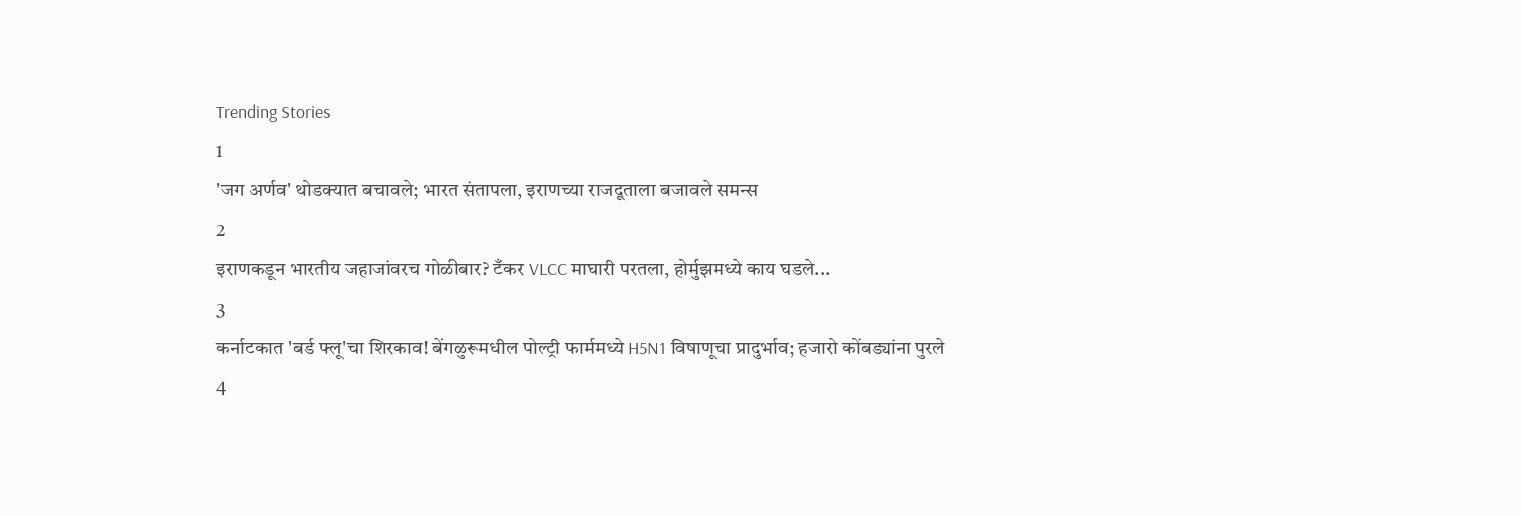Trending Stories
1
'जग अर्णव' थोडक्यात बचावले; भारत संतापला, इराणच्या राजदूताला बजावले समन्स
2
इराणकडून भारतीय जहाजांवरच गोळीबार? टँकर VLCC माघारी परतला, होर्मुझमध्ये काय घडले...
3
कर्नाटकात 'बर्ड फ्लू'चा शिरकाव! बेंगळुरूमधील पोल्ट्री फार्ममध्ये H5N1 विषाणूचा प्रादुर्भाव; हजारो कोंबड्यांना पुरले
4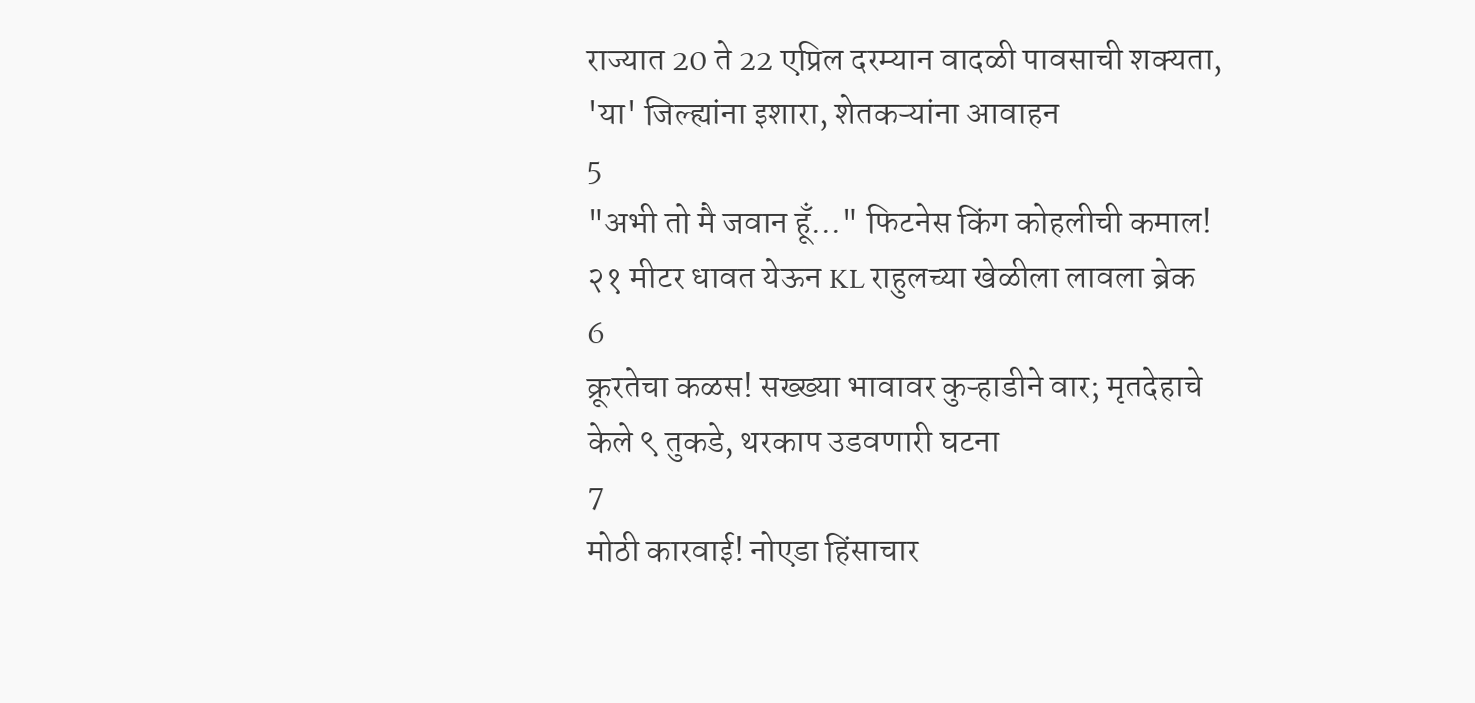राज्यात 20 ते 22 एप्रिल दरम्यान वादळी पावसाची शक्यता, 'या' जिल्ह्यांना इशारा, शेतकऱ्यांना आवाहन
5
"अभी तो मै जवान हूँ..." फिटनेस किंग कोहलीची कमाल! २१ मीटर धावत येऊन KL राहुलच्या खेळीला लावला ब्रेक
6
क्रूरतेचा कळस! सख्ख्या भावावर कुऱ्हाडीने वार; मृतदेहाचे केले ९ तुकडे, थरकाप उडवणारी घटना
7
मोठी कारवाई! नोएडा हिंसाचार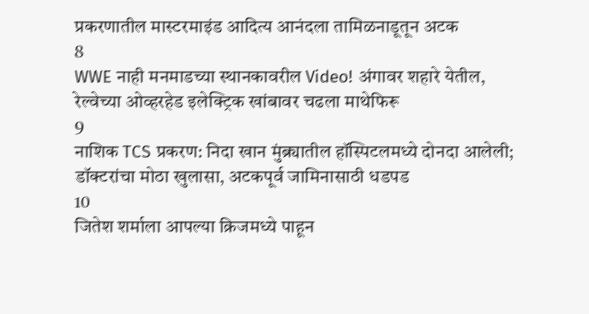प्रकरणातील मास्टरमाइंड आदित्य आनंदला तामिळनाडूतून अटक
8
WWE नाही मनमाडच्या स्थानकावरील Video! अंगावर शहारे येतील, रेल्वेच्या ओव्हरहेड इलेक्ट्रिक खांबावर चढला माथेफिरू
9
नाशिक TCS प्रकरण: निदा खान मुंब्र्यातील हॉस्पिटलमध्ये दोनदा आलेली; डॉक्टरांचा मोठा खुलासा, अटकपूर्व जामिनासाठी धडपड
10
जितेश शर्माला आपल्या क्रिजमध्ये पाहून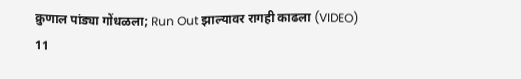क्रुणाल पांड्या गोंधळला; Run Out झाल्यावर रागही काढला (VIDEO)
11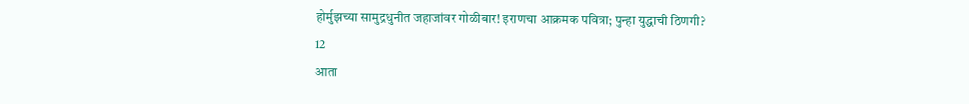होर्मुझच्या सामुद्रधुनीत जहाजांवर गोळीबार! इराणचा आक्रमक पवित्रा; पुन्हा युद्धाची ठिणगी?
12
आता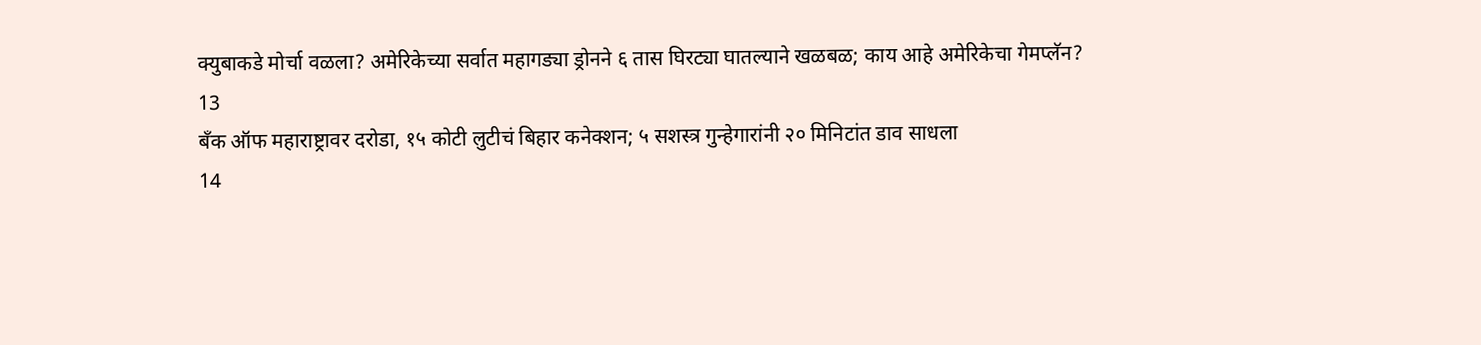क्युबाकडे मोर्चा वळला? अमेरिकेच्या सर्वात महागड्या ड्रोनने ६ तास घिरट्या घातल्याने खळबळ; काय आहे अमेरिकेचा गेमप्लॅन?
13
बँक ऑफ महाराष्ट्रावर दरोडा, १५ कोटी लुटीचं बिहार कनेक्शन; ५ सशस्त्र गुन्हेगारांनी २० मिनिटांत डाव साधला
14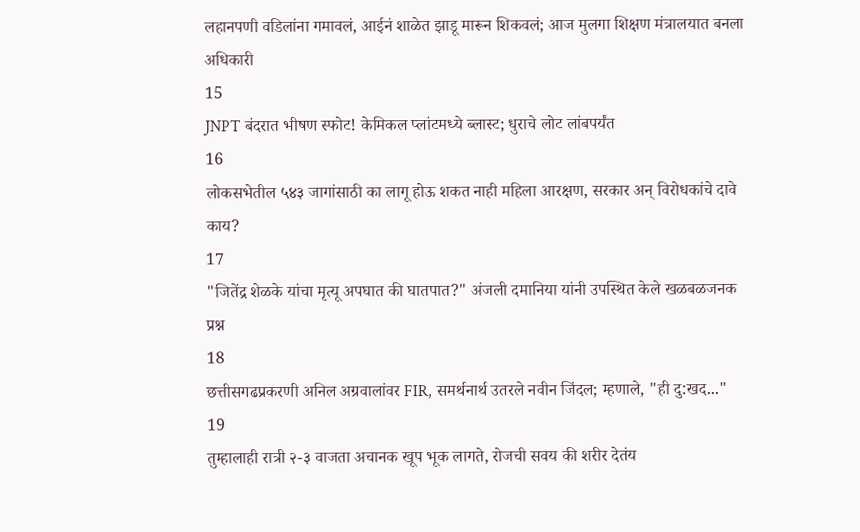लहानपणी वडिलांना गमावलं, आईनं शाळेत झाडू मारून शिकवलं; आज मुलगा शिक्षण मंत्रालयात बनला अधिकारी
15
JNPT बंदरात भीषण स्फोट! केमिकल प्लांटमध्ये ब्लास्ट; धुराचे लोट लांबपर्यंत
16
लोकसभेतील ५४३ जागांसाठी का लागू होऊ शकत नाही महिला आरक्षण, सरकार अन् विरोधकांचे दावे काय?
17
"जितेंद्र शेळके यांचा मृत्यू अपघात की घातपात?" अंजली दमानिया यांनी उपस्थित केले खळबळजनक प्रश्न
18
छत्तीसगढप्रकरणी अनिल अग्रवालांवर FIR, समर्थनार्थ उतरले नवीन जिंदल; म्हणाले, "ही दु:खद..."
19
तुम्हालाही रात्री २-३ वाजता अचानक खूप भूक लागते, रोजची सवय की शरीर देतंय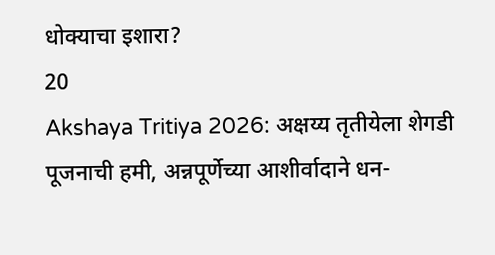धोक्याचा इशारा?
20
Akshaya Tritiya 2026: अक्षय्य तृतीयेला शेगडी पूजनाची हमी, अन्नपूर्णेच्या आशीर्वादाने धन-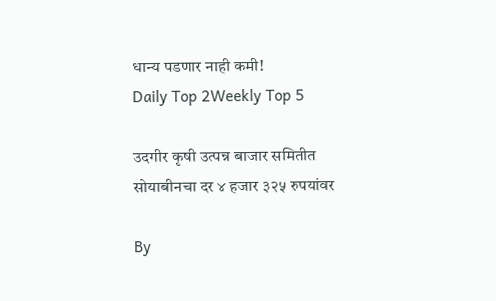धान्य पडणार नाही कमी!
Daily Top 2Weekly Top 5

उदगीर कृषी उत्पन्न बाजार समितीत सोयाबीनचा दर ४ हजार ३२५ रुपयांवर

By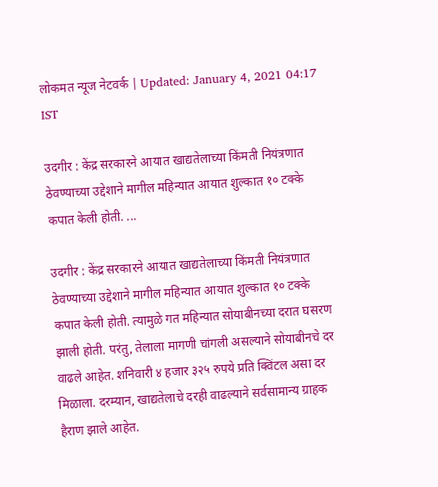लोकमत न्यूज नेटवर्क | Updated: January 4, 2021 04:17 IST

उदगीर : केंद्र सरकारने आयात खाद्यतेलाच्या किंमती नियंत्रणात ठेवण्याच्या उद्देशाने मागील महिन्यात आयात शुल्कात १० टक्के कपात केली होती. ...

उदगीर : केंद्र सरकारने आयात खाद्यतेलाच्या किंमती नियंत्रणात ठेवण्याच्या उद्देशाने मागील महिन्यात आयात शुल्कात १० टक्के कपात केली होती. त्यामुळे गत महिन्यात सोयाबीनच्या दरात घसरण झाली होती. परंतु, तेलाला मागणी चांगली असल्याने सोयाबीनचे दर वाढले आहेत. शनिवारी ४ हजार ३२५ रुपये प्रति क्विंटल असा दर मिळाला. दरम्यान, खाद्यतेलाचे दरही वाढल्याने सर्वसामान्य ग्राहक हैराण झाले आहेत.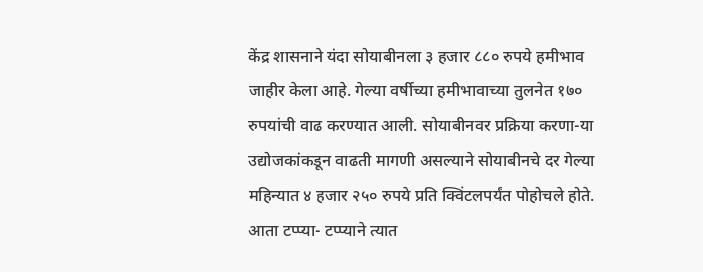केंद्र शासनाने यंदा सोयाबीनला ३ हजार ८८० रुपये हमीभाव जाहीर केला आहे. गेल्या वर्षीच्या हमीभावाच्या तुलनेत १७० रुपयांची वाढ करण्यात आली. सोयाबीनवर प्रक्रिया करणा-या उद्योजकांकडून वाढती मागणी असल्याने सोयाबीनचे दर गेल्या महिन्यात ४ हजार २५० रुपये प्रति क्विंटलपर्यंत पोहोचले होते. आता टप्प्या- टप्प्याने त्यात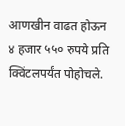आणखीन वाढत होऊन ४ हजार ५५० रुपये प्रति क्विंटलपर्यंत पोहोचले.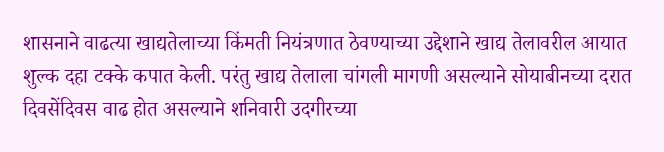शासनाने वाढत्या खाद्यतेलाच्या किंमती नियंत्रणात ठेवण्याच्या उद्देशाने खाद्य तेलावरील आयात शुल्क दहा टक्के कपात केली. परंतु खाद्य तेलाला चांगली मागणी असल्याने सोयाबीनच्या दरात दिवसेंदिवस वाढ होत असल्याने शनिवारी उदगीरच्या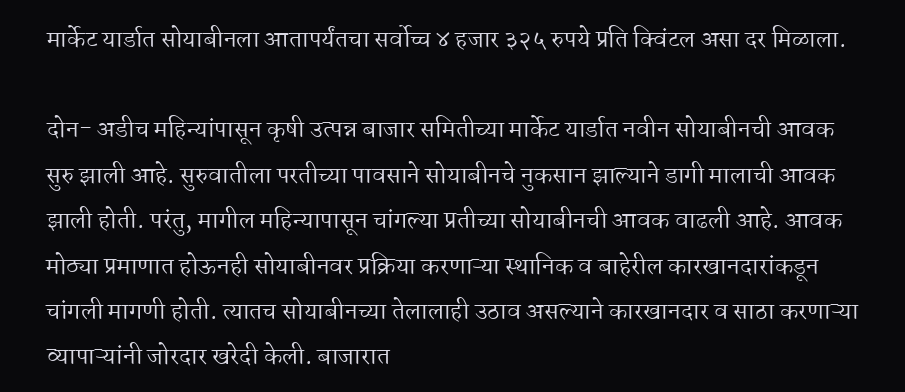मार्केट यार्डात सोयाबीनला आतापर्यंतचा सर्वोच्च ४ हजार ३२५ रुपये प्रति क्विंटल असा दर मिळाला.

दोन- अडीच महिन्यांपासून कृषी उत्पन्न बाजार समितीच्या मार्केट यार्डात नवीन सोयाबीनची आवक सुरु झाली आहे. सुरुवातीला परतीच्या पावसाने सोयाबीनचे नुकसान झाल्याने डागी मालाची आवक झाली होती. परंतु, मागील महिन्यापासून चांगल्या प्रतीच्या सोयाबीनची आवक वाढली आहे. आवक मोठ्या प्रमाणात होऊनही सोयाबीनवर प्रक्रिया करणाऱ्या स्थानिक व बाहेरील कारखानदारांकडून चांगली मागणी होती. त्यातच सोयाबीनच्या तेलालाही उठाव असल्याने कारखानदार व साठा करणाऱ्या व्यापाऱ्यांनी जोरदार खरेदी केली. बाजारात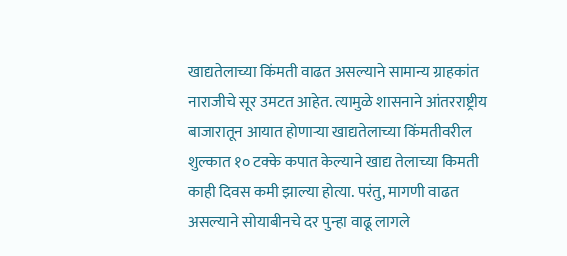खाद्यतेलाच्या किंमती वाढत असल्याने सामान्य ग्राहकांत नाराजीचे सूर उमटत आहेत. त्यामुळे शासनाने आंतरराष्ट्रीय बाजारातून आयात होणाऱ्या खाद्यतेलाच्या किंमतीवरील शुल्कात १० टक्के कपात केल्याने खाद्य तेलाच्या किमती काही दिवस कमी झाल्या होत्या. परंतु, मागणी वाढत असल्याने सोयाबीनचे दर पुन्हा वाढू लागले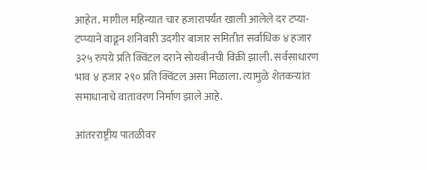आहेत. मागील महिन्यात चार हजारापर्यंत खाली आलेले दर टप्या-टप्प्याने वाढून शनिवारी उदगीर बाजार समितीत सर्वाधिक ४ हजार ३२५ रुपये प्रति क्विंटल दराने सोयबीनची विक्री झाली. सर्वसाधारण भाव ४ हजार २९० प्रति क्विंटल असा मिळाला. त्यामुळे शेतकऱ्यांत समाधानाचे वातावरण निर्माण झाले आहे.

आंतरराष्ट्रीय पातळीवर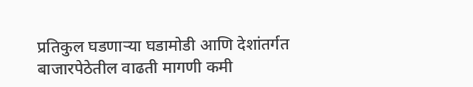प्रतिकुल घडणाऱ्या घडामोडी आणि देशांतर्गत बाजारपेठेतील वाढती मागणी कमी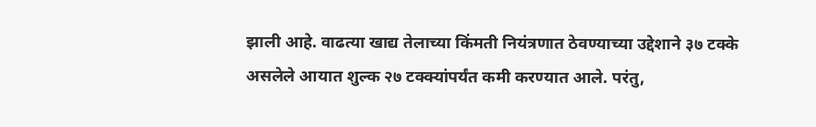झाली आहे. वाढत्या खाद्य तेलाच्या किंमती नियंत्रणात ठेवण्याच्या उद्देशाने ३७ टक्के असलेले आयात शुल्क २७ टक्क्यांपर्यंत कमी करण्यात आले. परंतु,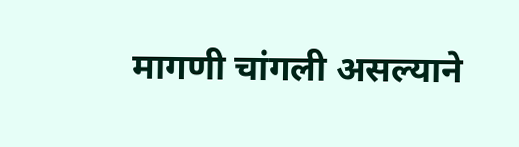मागणी चांगली असल्याने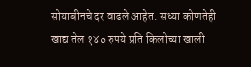सोयाबीनचे दर वाढले आहेत. सध्या कोणतेही खाद्य तेल १४० रुपये प्रति किलोच्या खाली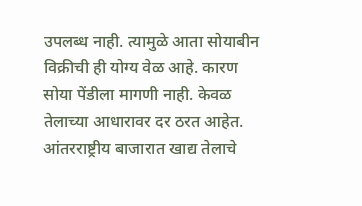उपलब्ध नाही. त्यामुळे आता सोयाबीन विक्रीची ही योग्य वेळ आहे. कारण सोया पेंडीला मागणी नाही. केवळ तेलाच्या आधारावर दर ठरत आहेत. आंतरराष्ट्रीय बाजारात खाद्य तेलाचे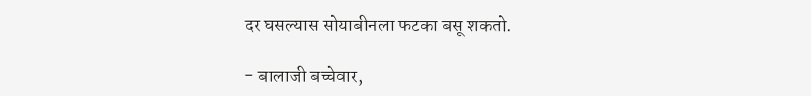दर घसल्यास सोयाबीनला फटका बसू शकतो.

- बालाजी बच्चेवार,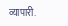व्यापारी.